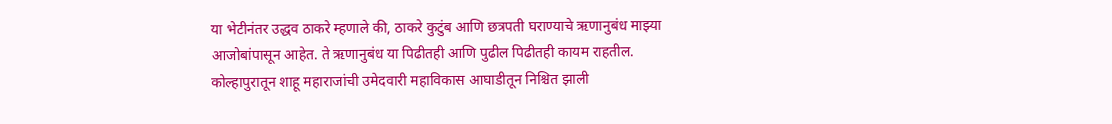या भेटीनंतर उद्धव ठाकरे म्हणाले की, ठाकरे कुटुंब आणि छत्रपती घराण्याचे ऋणानुबंध माझ्या आजोबांपासून आहेत. ते ऋणानुबंध या पिढीतही आणि पुढील पिढीतही कायम राहतील. कोल्हापुरातून शाहू महाराजांची उमेदवारी महाविकास आघाडीतून निश्चित झाली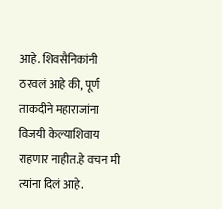आहे. शिवसैनिकांनी ठरवलं आहे की, पूर्ण ताकदीने महाराजांना विजयी केल्याशिवाय राहणार नाहीत.हे वचन मी त्यांना दिलं आहे.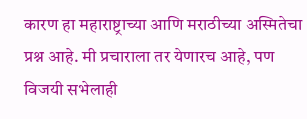कारण हा महाराष्ट्राच्या आणि मराठीच्या अस्मितेचा प्रश्न आहे. मी प्रचाराला तर येणारच आहे, पण विजयी सभेलाही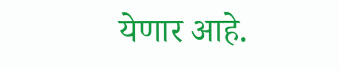येणार आहे.